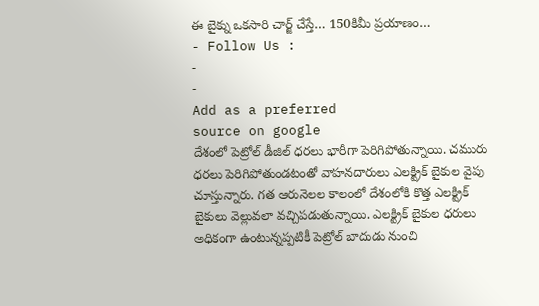ఈ బైక్ను ఒకసారి చార్జ్ చేస్తే… 150కిమీ ప్రయాణం…
- Follow Us :
-
-
Add as a preferred
source on google
దేశంలో పెట్రోల్ డీజిల్ ధరలు భారీగా పెరిగిపోతున్నాయి. చమురు ధరలు పెరిగిపోతుండటంతో వాహనదారులు ఎలక్ట్రిక్ బైకుల వైపు చూస్తున్నారు. గత ఆరునెలల కాలంలో దేశంలోకి కొత్త ఎలక్ట్రిక్ బైకులు వెల్లువలా వచ్చిపడుతున్నాయి. ఎలక్ట్రిక్ బైకుల ధరులు అధికంగా ఉంటున్నప్పటికీ పెట్రోల్ బాదుడు నుంచి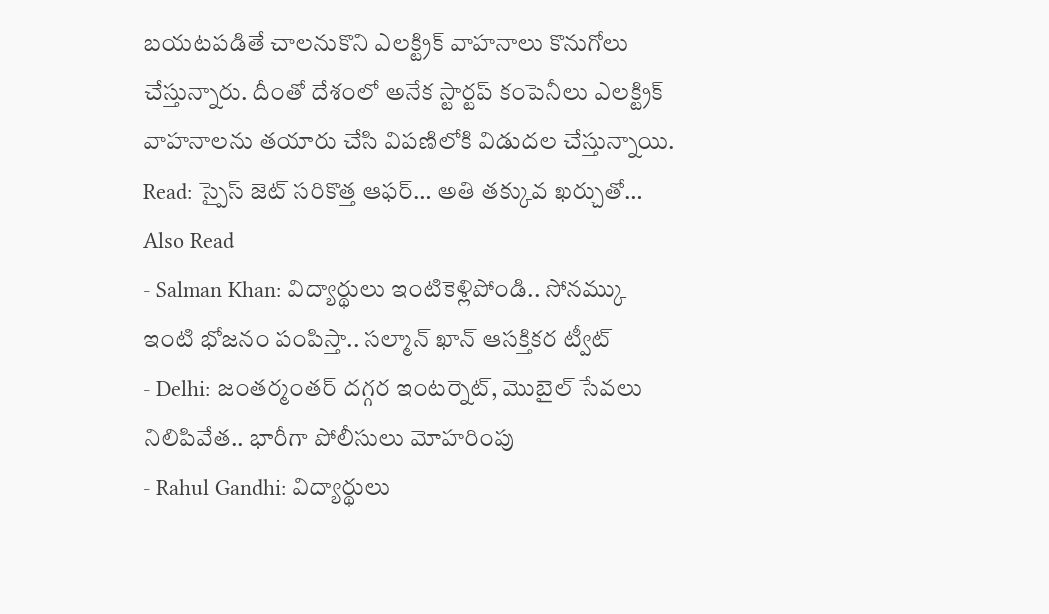బయటపడితే చాలనుకొని ఎలక్ట్రిక్ వాహనాలు కొనుగోలు చేస్తున్నారు. దీంతో దేశంలో అనేక స్టార్టప్ కంపెనీలు ఎలక్ట్రిక్ వాహనాలను తయారు చేసి విపణిలోకి విడుదల చేస్తున్నాయి.
Read: స్పైస్ జెట్ సరికొత్త ఆఫర్… అతి తక్కువ ఖర్చుతో…
Also Read
- Salman Khan: విద్యార్థులు ఇంటికెళ్లిపోండి.. సోనమ్కు ఇంటి భోజనం పంపిస్తా.. సల్మాన్ ఖాన్ ఆసక్తికర ట్వీట్
- Delhi: జంతర్మంతర్ దగ్గర ఇంటర్నెట్, మొబైల్ సేవలు నిలిపివేత.. భారీగా పోలీసులు మోహరింపు
- Rahul Gandhi: విద్యార్థులు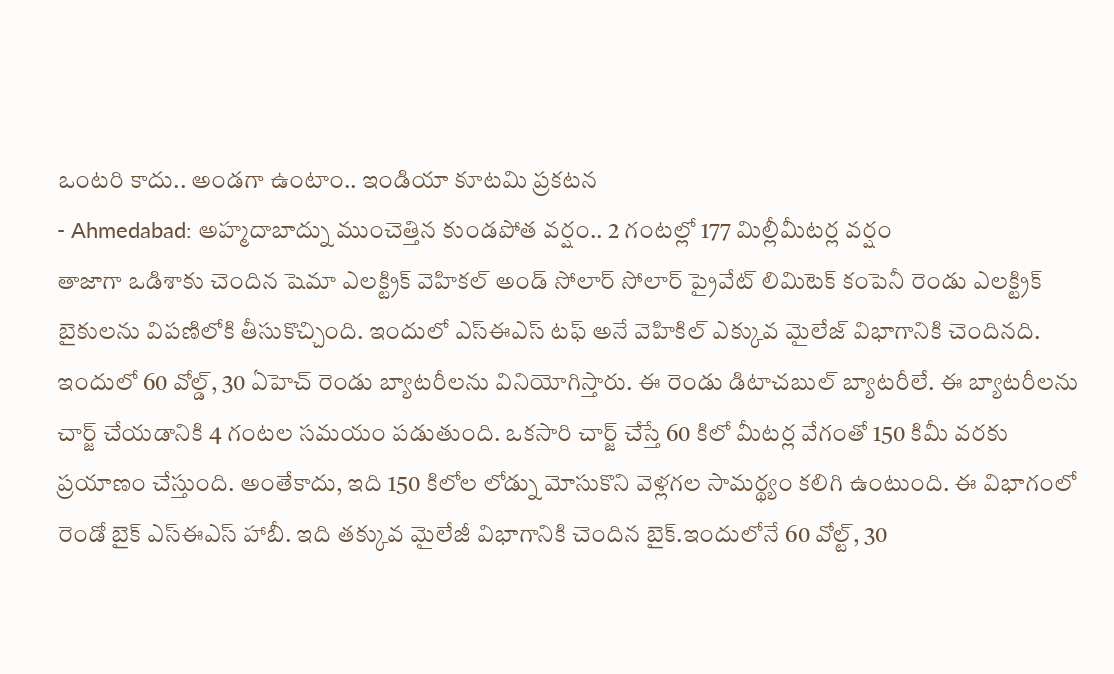ఒంటరి కాదు.. అండగా ఉంటాం.. ఇండియా కూటమి ప్రకటన
- Ahmedabad: అహ్మదాబాద్ను ముంచెత్తిన కుండపోత వర్షం.. 2 గంటల్లో 177 మిల్లీమీటర్ల వర్షం
తాజాగా ఒడిశాకు చెందిన షెమా ఎలక్ట్రిక్ వెహికల్ అండ్ సోలార్ సోలార్ ప్రైవేట్ లిమిటెక్ కంపెనీ రెండు ఎలక్ట్రిక్ బైకులను విపణిలోకి తీసుకొచ్చింది. ఇందులో ఎస్ఈఎస్ టఫ్ అనే వెహికిల్ ఎక్కువ మైలేజ్ విభాగానికి చెందినది. ఇందులో 60 వోల్డ్, 30 ఏహెచ్ రెండు బ్యాటరీలను వినియోగిస్తారు. ఈ రెండు డిటాచబుల్ బ్యాటరీలే. ఈ బ్యాటరీలను చార్జ్ చేయడానికి 4 గంటల సమయం పడుతుంది. ఒకసారి చార్జ్ చేస్తే 60 కిలో మీటర్ల వేగంతో 150 కిమీ వరకు ప్రయాణం చేస్తుంది. అంతేకాదు, ఇది 150 కిలోల లోడ్ను మోసుకొని వెళ్లగల సామర్థ్యం కలిగి ఉంటుంది. ఈ విభాగంలో రెండో బైక్ ఎస్ఈఎస్ హాబీ. ఇది తక్కువ మైలేజీ విభాగానికి చెందిన బైక్.ఇందులోనే 60 వోల్ట్, 30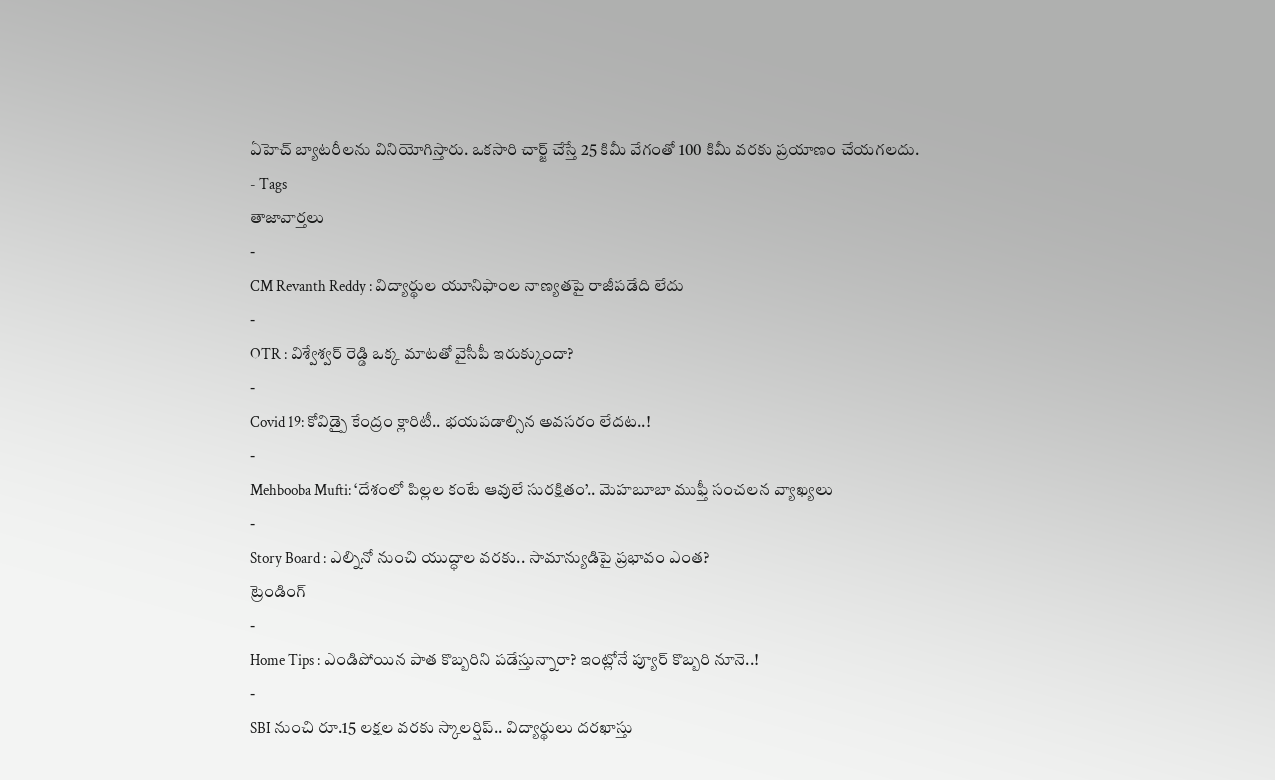ఏహెచ్ బ్యాటరీలను వినియోగిస్తారు. ఒకసారి చార్జ్ చేస్తే 25 కిమీ వేగంతో 100 కిమీ వరకు ప్రయాణం చేయగలదు.
- Tags
తాజావార్తలు
-
CM Revanth Reddy : విద్యార్థుల యూనిఫాంల నాణ్యతపై రాజీపడేది లేదు
-
OTR : విశ్వేశ్వర్ రెడ్డి ఒక్క మాటతో వైసీపీ ఇరుక్కుందా?
-
Covid 19: కోవిడ్పై కేంద్రం క్లారిటీ.. భయపడాల్సిన అవసరం లేదట..!
-
Mehbooba Mufti: ‘దేశంలో పిల్లల కంటే ఆవులే సురక్షితం’.. మెహబూబా ముఫ్తీ సంచలన వ్యాఖ్యలు
-
Story Board : ఎల్నినో నుంచి యుద్ధాల వరకు.. సామాన్యుడిపై ప్రభావం ఎంత?
ట్రెండింగ్
-
Home Tips : ఎండిపోయిన పాత కొబ్బరిని పడేస్తున్నారా? ఇంట్లోనే ప్యూర్ కొబ్బరి నూనె..!
-
SBI నుంచి రూ.15 లక్షల వరకు స్కాలర్షిప్.. విద్యార్థులు దరఖాస్తు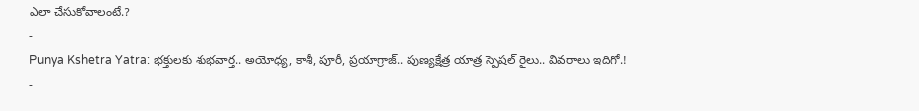ఎలా చేసుకోవాలంటే.?
-
Punya Kshetra Yatra: భక్తులకు శుభవార్త.. అయోధ్య, కాశీ, పూరీ, ప్రయాగ్రాజ్.. పుణ్యక్షేత్ర యాత్ర స్పెషల్ రైలు.. వివరాలు ఇదిగో.!
-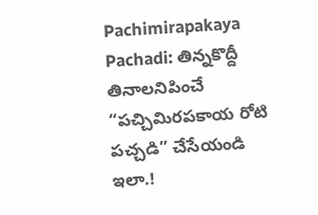Pachimirapakaya Pachadi: తిన్నకొద్దీ తినాలనిపించే “పచ్చిమిరపకాయ రోటి పచ్చడి” చేసేయండి ఇలా.!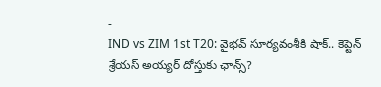-
IND vs ZIM 1st T20: వైభవ్ సూర్యవంశీకి షాక్.. కెప్టెన్ శ్రేయస్ అయ్యర్ దోస్తుకు ఛాన్స్?